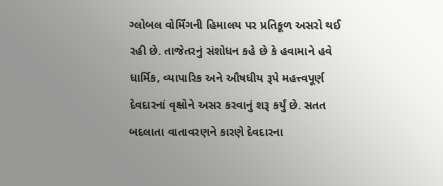ગ્લોબલ વોર્મિંગની હિમાલય પર પ્રતિકૂળ અસરો થઈ રહી છે. તાજેતરનું સંશોધન કહે છે કે હવામાને હવે ધાર્મિક, વ્યાપારિક અને ઔષધીય રૂપે મહત્ત્વપૂર્ણ દેવદારનાં વૃક્ષોને અસર કરવાનું શરૂ કર્યું છે. સતત બદલાતા વાતાવરણને કારણે દેવદારના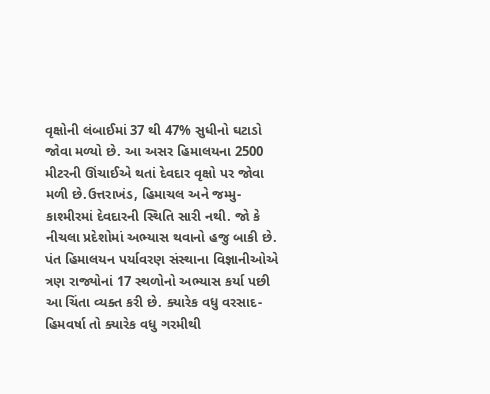વૃક્ષોની લંબાઈમાં 37 થી 47% સુધીનો ઘટાડો જોવા મળ્યો છે. આ અસર હિમાલયના 2500 મીટરની ઊંચાઈએ થતાં દેવદાર વૃક્ષો પર જોવા મળી છે.ઉત્તરાખંડ, હિમાચલ અને જમ્મુ-કાશ્મીરમાં દેવદારની સ્થિતિ સારી નથી. જો કે નીચલા પ્રદેશોમાં અભ્યાસ થવાનો હજુ બાકી છે.
પંત હિમાલયન પર્યાવરણ સંસ્થાના વિજ્ઞાનીઓએ ત્રણ રાજ્યોનાં 17 સ્થળોનો અભ્યાસ કર્યા પછી આ ચિંતા વ્યક્ત કરી છે. ક્યારેક વધુ વરસાદ-હિમવર્ષા તો ક્યારેક વધુ ગરમીથી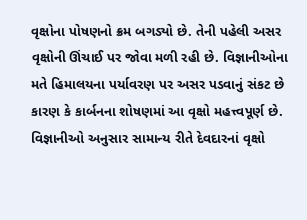વૃક્ષોના પોષણનો ક્રમ બગડ્યો છે. તેની પહેલી અસર વૃક્ષોની ઊંચાઈ પર જોવા મળી રહી છે. વિજ્ઞાનીઓના મતે હિમાલયના પર્યાવરણ પર અસર પડવાનું સંકટ છે કારણ કે કાર્બનના શોષણમાં આ વૃક્ષો મહત્ત્વપૂર્ણ છે.
વિજ્ઞાનીઓ અનુસાર સામાન્ય રીતે દેવદારનાં વૃક્ષો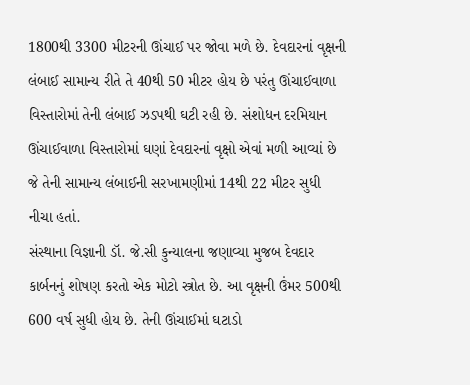1800થી 3300 મીટરની ઊંચાઈ પર જોવા મળે છે. દેવદારનાં વૃક્ષની લંબાઈ સામાન્ય રીતે તે 40થી 50 મીટર હોય છે પરંતુ ઊંચાઈવાળા વિસ્તારોમાં તેની લંબાઈ ઝડપથી ઘટી રહી છે. સંશોધન દરમિયાન ઊંચાઈવાળા વિસ્તારોમાં ઘણાં દેવદારનાં વૃક્ષો એવાં મળી આવ્યાં છે જે તેની સામાન્ય લંબાઈની સરખામણીમાં 14થી 22 મીટર સુધી નીચા હતાં.
સંસ્થાના વિજ્ઞાની ડૉ. જે.સી કુન્યાલના જણાવ્યા મુજબ દેવદાર કાર્બનનું શોષણ કરતો એક મોટો સ્ત્રોત છે. આ વૃક્ષની ઉંમર 500થી 600 વર્ષ સુધી હોય છે. તેની ઊંચાઈમાં ઘટાડો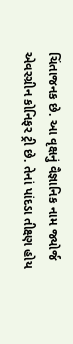ચિંતાજનક છે. આ વૃક્ષનું વૈજ્ઞાનિક નામ જ્યોર્જ એવરગ્રીન કોનિફર ટ્રી છે. તેનાં પાંદડા તીક્ષ્ણ હોય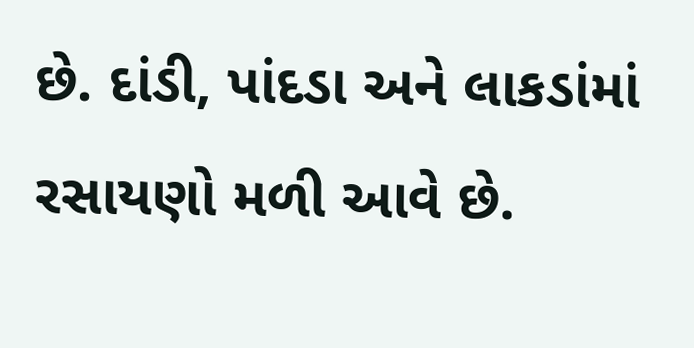છે. દાંડી, પાંદડા અને લાકડાંમાં રસાયણો મળી આવે છે.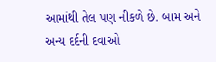આમાંથી તેલ પણ નીકળે છે. બામ અને અન્ય દર્દની દવાઓ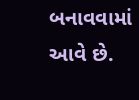બનાવવામાં આવે છે.